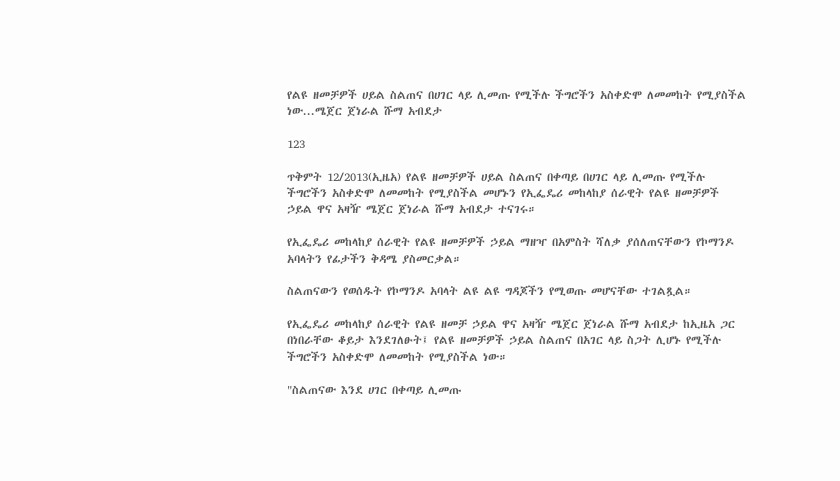የልዩ ዘመቻዎች ሀይል ስልጠና በሀገር ላይ ሊመጡ የሚችሉ ችግሮችን አስቀድሞ ለመመከት የሚያስችል ነው...ሜጀር ጀነራል ሹማ አብደታ

123

ጥቅምት 12/2013(ኢዜአ) የልዩ ዘመቻዎች ሀይል ስልጠና በቀጣይ በሀገር ላይ ሊመጡ የሚችሉ ችግሮችን አስቀድሞ ለመመከት የሚያስችል መሆኑን የኢፌዴሪ መከላከያ ሰራዊት የልዩ ዘመቻዎች ኃይል ዋና አዛዥ ሜጀር ጀነራል ሹማ አብደታ ተናገሩ።

የኢፌዴሪ መከላከያ ሰራዊት የልዩ ዘመቻዎች ኃይል ማዘዣ በአምስት ሻለቃ ያሰለጠናቸውን የኮማንዶ አባላትን የፊታችን ቅዳሜ ያስመርቃል።

ስልጠናውን የወሰዱት የኮማንዶ አባላት ልዩ ልዩ ግዳጆችን የሚወጡ መሆናቸው ተገልጿል።

የኢፌዴሪ መከላከያ ሰራዊት የልዩ ዘመቻ ኃይል ዋና አዛዥ ሜጀር ጀነራል ሹማ አብደታ ከኢዜአ ጋር በነበራቸው ቆይታ እንደገለፁት፤ የልዩ ዘመቻዎች ኃይል ስልጠና በአገር ላይ ስጋት ሊሆኑ የሚችሉ ችግሮችን አስቀድሞ ለመመከት የሚያስችል ነው።

"ስልጠናው እንደ ሀገር በቀጣይ ሊመጡ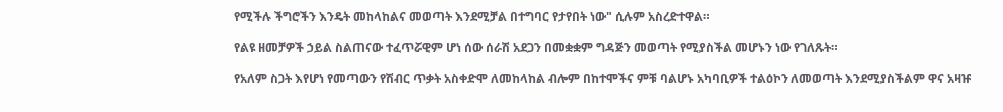የሚችሉ ችግሮችን እንዴት መከላከልና መወጣት እንደሚቻል በተግባር የታየበት ነው" ሲሉም አስረድተዋል።

የልዩ ዘመቻዎች ኃይል ስልጠናው ተፈጥሯዊም ሆነ ሰው ሰራሽ አደጋን በመቋቋም ግዳጅን መወጣት የሚያስችል መሆኑን ነው የገለጹት።

የአለም ስጋት እየሆነ የመጣውን የሽብር ጥቃት አስቀድሞ ለመከላከል ብሎም በከተሞችና ምቹ ባልሆኑ አካባቢዎች ተልዕኮን ለመወጣት እንደሚያስችልም ዋና አዛዡ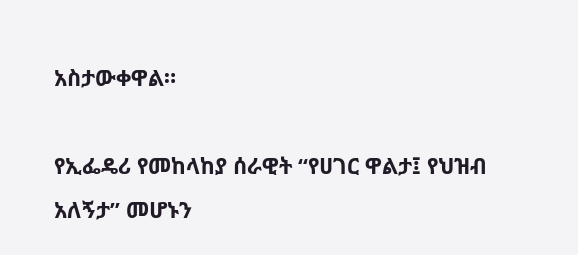አስታውቀዋል።

የኢፌዴሪ የመከላከያ ሰራዊት “የሀገር ዋልታ፤ የህዝብ አለኝታ” መሆኑን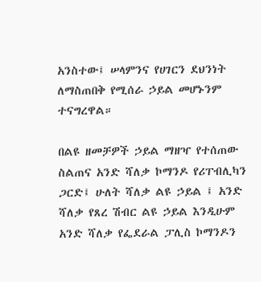አንስተው፤ ሠላምንና የሀገርን ደህንነት ለማስጠበቅ የሚሰራ ኃይል መሆኑንም ተናግረዋል።

በልዩ ዘመቻዎች ኃይል ማዘዣ የተሰጠው ስልጠና አንድ ሻለቃ ኮማንዶ የሪፐብሊካን ጋርድ፤ ሁለት ሻለቃ ልዩ ኃይል ፤ አንድ ሻለቃ የጸረ ሽብር ልዩ ኃይል እንዲሁም አንድ ሻለቃ የፌደራል ፓሊስ ኮማንዶን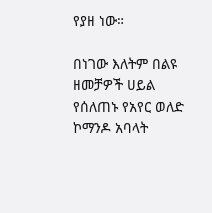የያዘ ነው።

በነገው እለትም በልዩ ዘመቻዎች ሀይል የሰለጠኑ የአየር ወለድ ኮማንዶ አባላት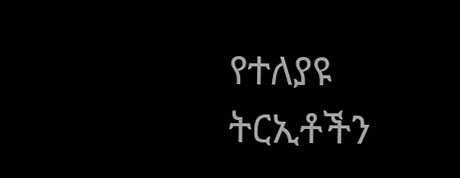የተለያዩ ትርኢቶችን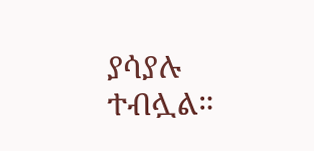ያሳያሉ ተብሏል።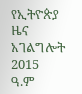የኢትዮጵያ ዜና አገልግሎት
2015
ዓ.ም